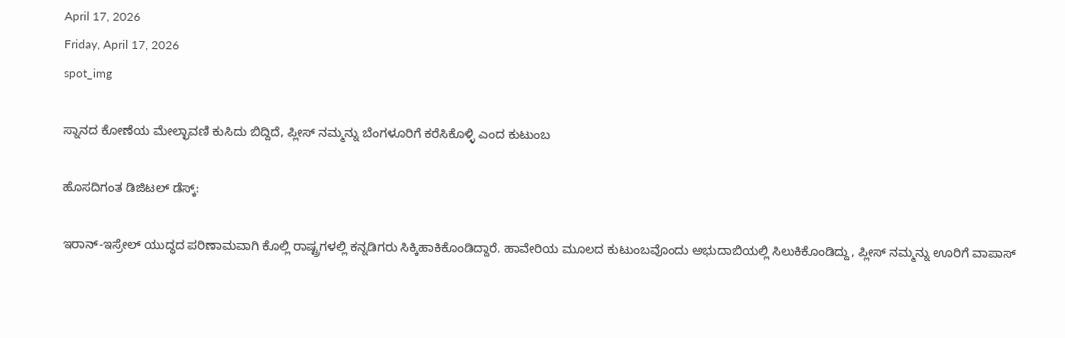April 17, 2026
Friday, April 17, 2026
spot_img

ಸ್ನಾನದ ಕೋಣೆಯ ಮೇಲ್ಛಾವಣಿ ಕುಸಿದು ಬಿದ್ದಿದೆ, ಪ್ಲೀಸ್‌ ನಮ್ಮನ್ನು ಬೆಂಗಳೂರಿಗೆ ಕರೆಸಿಕೊಳ್ಳಿ ಎಂದ ಕುಟುಂಬ

ಹೊಸದಿಗಂತ ಡಿಜಿಟಲ್‌ ಡೆಸ್ಕ್‌:

ಇರಾನ್‌-ಇಸ್ರೇಲ್‌ ಯುದ್ಧದ ಪರಿಣಾಮವಾಗಿ ಕೊಲ್ಲಿ ರಾಷ್ಟ್ರಗಳಲ್ಲಿ ಕನ್ನಡಿಗರು ಸಿಕ್ಕಿಹಾಕಿಕೊಂಡಿದ್ದಾರೆ. ಹಾವೇರಿಯ ಮೂಲದ ಕುಟುಂಬವೊಂದು ಅಭುದಾಬಿಯಲ್ಲಿ ಸಿಲುಕಿಕೊಂಡಿದ್ದು, ಪ್ಲೀಸ್‌ ನಮ್ಮನ್ನು ಊರಿಗೆ ವಾಪಾಸ್‌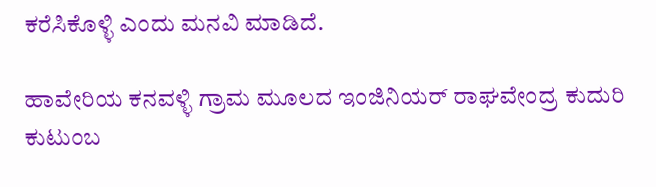ಕರೆಸಿಕೊಳ್ಳಿ ಎಂದು ಮನವಿ ಮಾಡಿದೆ.

ಹಾವೇರಿಯ ಕನವಳ್ಳಿ ಗ್ರಾಮ ಮೂಲದ ಇಂಜಿನಿಯರ್‌ ರಾಘವೇಂದ್ರ ಕುದುರಿ ಕುಟುಂಬ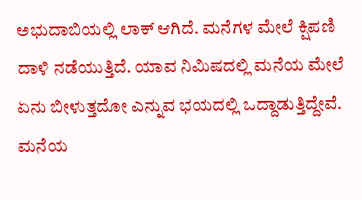ಅಭುದಾಬಿಯಲ್ಲಿ ಲಾಕ್‌ ಆಗಿದೆ. ಮನೆಗಳ ಮೇಲೆ ಕ್ಷಿಪಣಿ ದಾಳಿ ನಡೆಯುತ್ತಿದೆ. ಯಾವ ನಿಮಿಷದಲ್ಲಿ ಮನೆಯ ಮೇಲೆ ಏನು ಬೀಳುತ್ತದೋ ಎನ್ನುವ ಭಯದಲ್ಲಿ ಒದ್ದಾಡುತ್ತಿದ್ದೇವೆ. ಮನೆಯ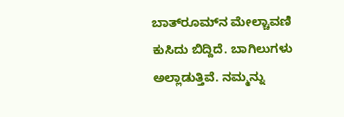ಬಾತ್‌ರೂಮ್‌ನ ಮೇಲ್ಚಾವಣಿ ಕುಸಿದು ಬಿದ್ದಿದೆ. ಬಾಗಿಲುಗಳು ಅಲ್ಲಾಡುತ್ತಿವೆ. ನಮ್ಮನ್ನು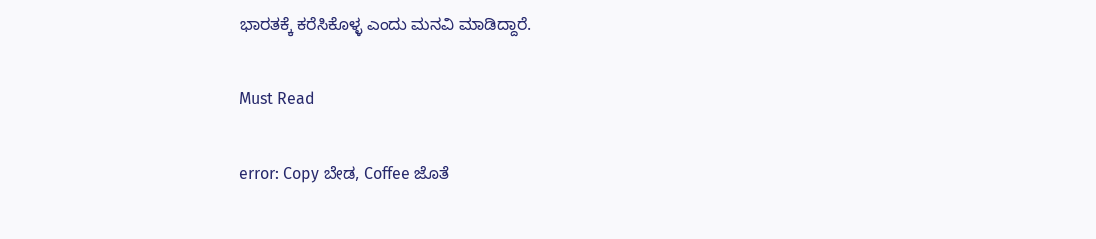ಭಾರತಕ್ಕೆ ಕರೆಸಿಕೊಳ್ಳ ಎಂದು ಮನವಿ ಮಾಡಿದ್ದಾರೆ.

Must Read

error: Copy ಬೇಡ, Coffee ಜೊತೆ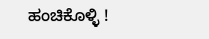ಹಂಚಿಕೊಳ್ಳಿ !